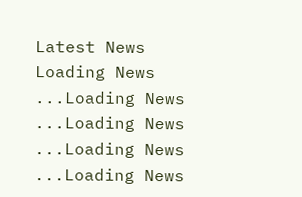Latest News
Loading News ...Loading News ...Loading News ...Loading News ...Loading News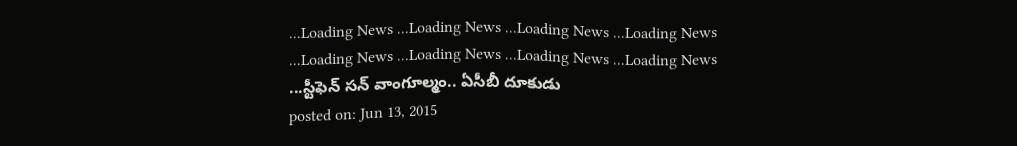...Loading News ...Loading News ...Loading News ...Loading News ...Loading News ...Loading News ...Loading News ...Loading News ...స్టీఫెన్ సన్ వాంగూల్మం.. ఏసీబీ దూకుడు
posted on: Jun 13, 2015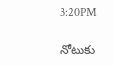3:20PM

నోటుకు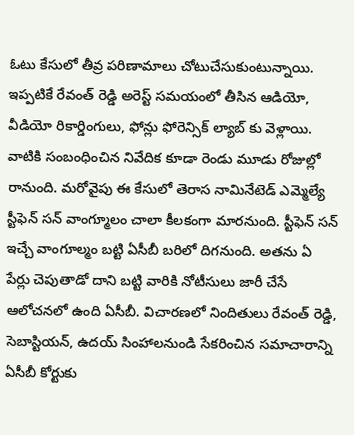ఓటు కేసులో తీవ్ర పరిణామాలు చోటుచేసుకుంటున్నాయి. ఇప్పటికే రేవంత్ రెడ్డి అరెస్ట్ సమయంలో తీసిన ఆడియో, వీడియో రికార్డింగులు, ఫోన్లు ఫోరెన్సిక్ ల్యాబ్ కు వెళ్లాయి. వాటికి సంబంధించిన నివేదిక కూడా రెండు మూడు రోజుల్లో రానుంది. మరోవైపు ఈ కేసులో తెరాస నామినేటెడ్ ఎమ్మెల్యే స్టీఫెన్ సన్ వాంగ్మూలం చాలా కీలకంగా మారనుంది. స్టీఫెన్ సన్ ఇచ్చే వాంగూల్మం బట్టి ఏసీబీ బరిలో దిగనుంది. అతను ఏ పేర్లు చెపుతాడో దాని బట్టి వారికి నోటీసులు జారీ చేసే ఆలోచనలో ఉంది ఏసీబీ. విచారణలో నిందితులు రేవంత్ రెడ్డి, సెబాస్టియన్, ఉదయ్ సింహాలనుండి సేకరించిన సమాచారాన్ని ఏసీబీ కోర్టుకు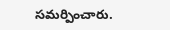సమర్పించారు.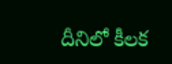దీనిలో కీలక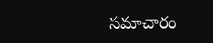సమాచారం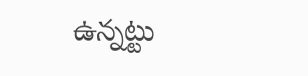ఉన్నట్టు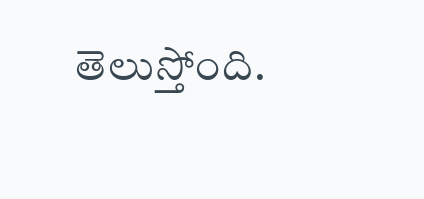తెలుస్తోంది.